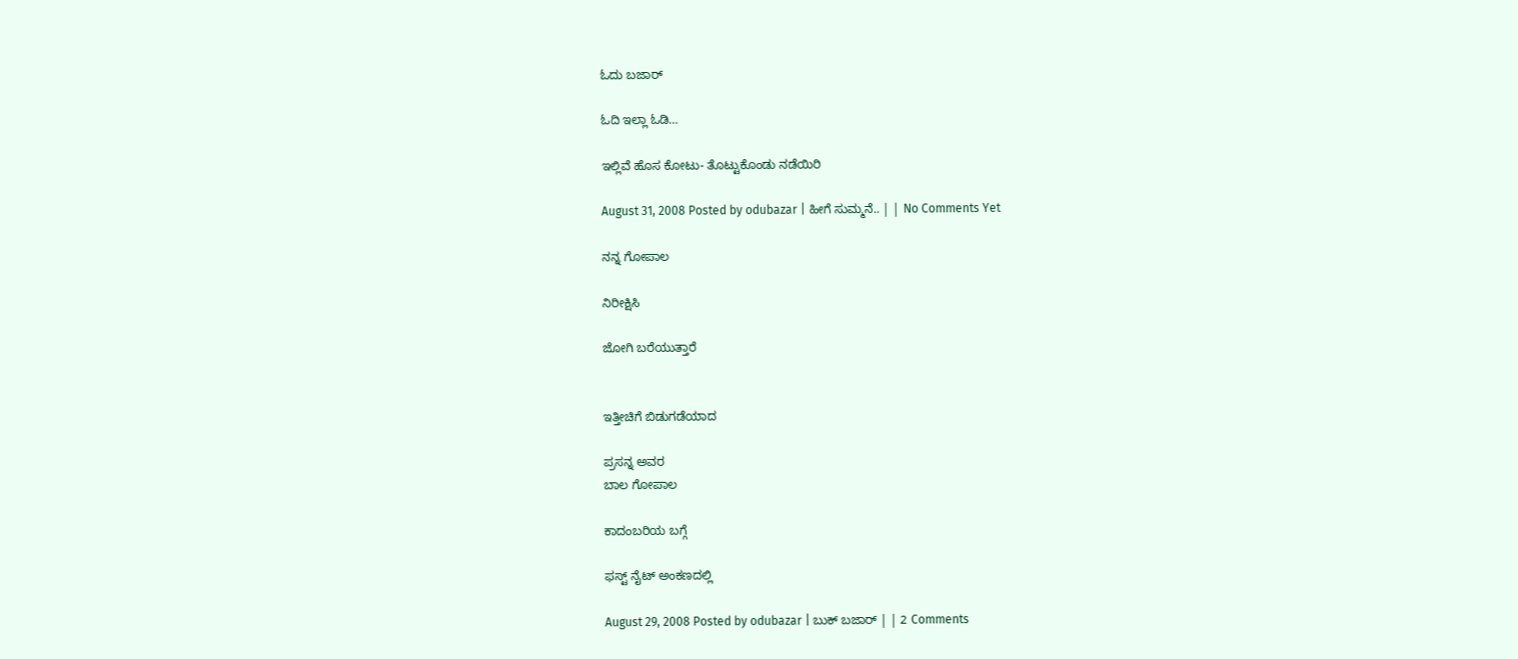ಓದು ಬಜಾರ್

ಓದಿ ಇಲ್ಲಾ ಓಡಿ…

ಇಲ್ಲಿವೆ ಹೊಸ ಕೋಟು- ತೊಟ್ಟುಕೊಂಡು ನಡೆಯಿರಿ

August 31, 2008 Posted by odubazar | ಹೀಗೆ ಸುಮ್ಮನೆ.. | | No Comments Yet

ನನ್ನ ಗೋಪಾಲ

ನಿರೀಕ್ಷಿಸಿ

ಜೋಗಿ ಬರೆಯುತ್ತಾರೆ


ಇತ್ತೀಚಿಗೆ ಬಿಡುಗಡೆಯಾದ

ಪ್ರಸನ್ನ ಅವರ
ಬಾಲ ಗೋಪಾಲ

ಕಾದಂಬರಿಯ ಬಗ್ಗೆ

ಫಸ್ಟ್ ನೈಟ್ ಅಂಕಣದಲ್ಲಿ

August 29, 2008 Posted by odubazar | ಬುಕ್ ಬಜಾರ್ | | 2 Comments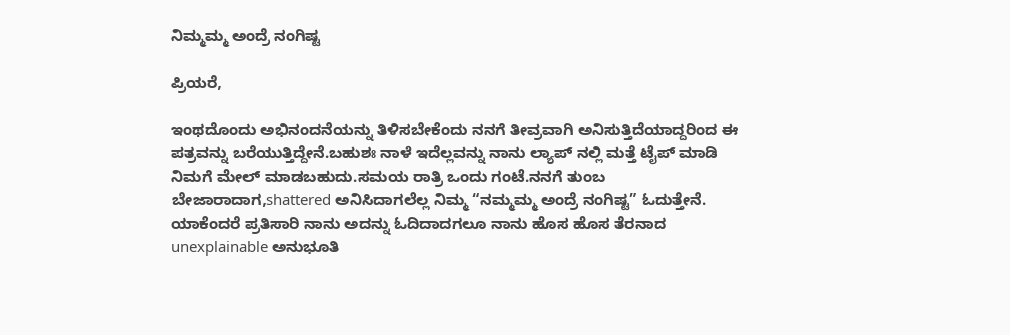ನಿಮ್ಮಮ್ಮ ಅಂದ್ರೆ ನಂಗಿಷ್ಟ

ಪ್ರಿಯರೆ,

ಇಂಥದೊಂದು ಅಭಿನಂದನೆಯನ್ನು ತಿಳಿಸಬೇಕೆಂದು ನನಗೆ ತೀವ್ರವಾಗಿ ಅನಿಸುತ್ತಿದೆಯಾದ್ದರಿಂದ ಈ ಪತ್ರವನ್ನು ಬರೆಯುತ್ತಿದ್ದೇನೆ.ಬಹುಶಃ ನಾಳೆ ಇದೆಲ್ಲವನ್ನು ನಾನು ಲ್ಯಾಪ್ ನಲ್ಲಿ ಮತ್ತೆ ಟೈಪ್ ಮಾಡಿ ನಿಮಗೆ ಮೇಲ್ ಮಾಡಬಹುದು.ಸಮಯ ರಾತ್ರಿ ಒಂದು ಗಂಟೆ.ನನಗೆ ತುಂಬ ಬೇಜಾರಾದಾಗ,shattered ಅನಿಸಿದಾಗಲೆಲ್ಲ ನಿಮ್ಮ “ನಮ್ಮಮ್ಮ ಅಂದ್ರೆ ನಂಗಿಷ್ಟ” ಓದುತ್ತೇನೆ.
ಯಾಕೆಂದರೆ ಪ್ರತಿಸಾರಿ ನಾನು ಅದನ್ನು ಓದಿದಾದಗಲೂ ನಾನು ಹೊಸ ಹೊಸ ತೆರನಾದ unexplainable ಅನುಭೂತಿ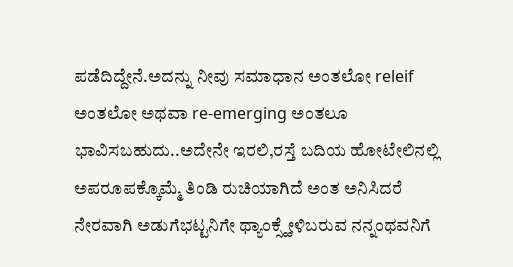ಪಡೆದಿದ್ದೇನೆ.ಅದನ್ನು ನೀವು ಸಮಾಧಾನ ಅಂತಲೋ releif ಅಂತಲೋ ಅಥವಾ re-emerging ಅಂತಲೂ ಭಾವಿಸಬಹುದು..ಅದೇನೇ ಇರಲಿ,ರಸ್ತೆ ಬದಿಯ ಹೋಟೇಲಿನಲ್ಲಿ ಅಪರೂಪಕ್ಕೊಮ್ಮೆ ತಿಂಡಿ ರುಚಿಯಾಗಿದೆ ಅಂತ ಅನಿಸಿದರೆ ನೇರವಾಗಿ ಅಡುಗೆಭಟ್ಟನಿಗೇ ಥ್ಯಾಂಕ್ಸ್ಹೇಳಿಬರುವ ನನ್ನಂಥವನಿಗೆ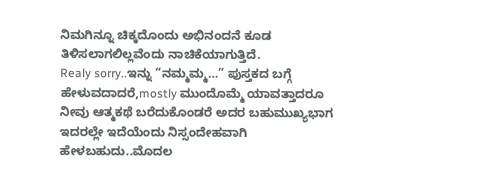ನಿಮಗಿನ್ನೂ ಚಿಕ್ಕದೊಂದು ಅಭಿನಂದನೆ ಕೂಡ ತಿಳಿಸಲಾಗಲಿಲ್ಲವೆಂದು ನಾಚಿಕೆಯಾಗುತ್ತಿದೆ.
Realy sorry..ಇನ್ನು “ನಮ್ಮಮ್ಮ…” ಪುಸ್ತಕದ ಬಗ್ಗೆ ಹೇಳುವದಾದರೆ,mostly ಮುಂದೊಮ್ಮೆ ಯಾವತ್ತಾದರೂ ನೀವು ಆತ್ಮಕಥೆ ಬರೆದುಕೊಂಡರೆ ಅದರ ಬಹುಮುಖ್ಯಭಾಗ ಇದರಲ್ಲೇ ಇದೆಯೆಂದು ನಿಸ್ಸಂದೇಹವಾಗಿ ಹೇಳಬಹುದು..ಮೊದಲ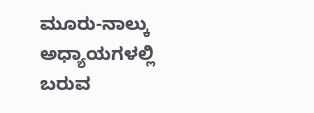ಮೂರು-ನಾಲ್ಕು ಅಧ್ಯಾಯಗಳಲ್ಲಿ ಬರುವ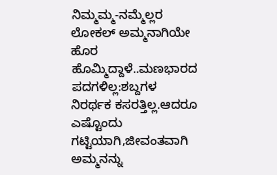ನಿಮ್ಮಮ್ಮ-ನಮ್ಮೆಲ್ಲರ ಲೋಕಲ್ ಅಮ್ಮನಾಗಿಯೇ ಹೊರ ಹೊಮ್ಮಿದ್ದಾಳೆ..ಮಣಭಾರದ ಪದಗಳಿಲ್ಲ:ಶಬ್ದಗಳ ನಿರರ್ಥಕ ಕಸರತ್ತಿಲ್ಲ.ಆದರೂ ಎಷ್ಟೊಂದು ಗಟ್ಟಿಯಾಗಿ,ಜೀವಂತವಾಗಿ ಅಮ್ಮನನ್ನು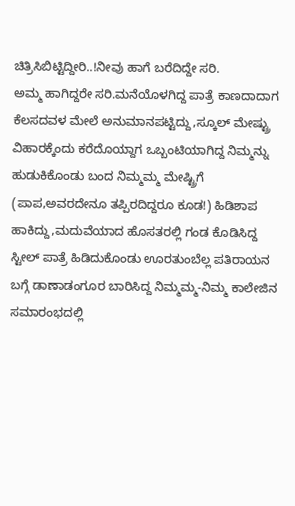ಚಿತ್ರಿಸಿಬಿಟ್ಟಿದ್ದೀರಿ..!ನೀವು ಹಾಗೆ ಬರೆದಿದ್ದೇ ಸರಿ.
ಅಮ್ಮ ಹಾಗಿದ್ದರೇ ಸರಿ.ಮನೆಯೊಳಗಿದ್ದ ಪಾತ್ರೆ ಕಾಣದಾದಾಗ ಕೆಲಸದವಳ ಮೇಲೆ ಅನುಮಾನಪಟ್ಟಿದ್ದು,ಸ್ಕೂಲ್ ಮೇಷ್ಟ್ರು ವಿಹಾರಕ್ಕೆಂದು ಕರೆದೊಯ್ದಾಗ ಒಬ್ಬಂಟಿಯಾಗಿದ್ದ ನಿಮ್ಮನ್ನು ಹುಡುಕಿಕೊಂಡು ಬಂದ ನಿಮ್ಮಮ್ಮ ಮೇಷ್ಟ್ರಿಗೆ (ಪಾಪ,ಅವರದೇನೂ ತಪ್ಪಿರದಿದ್ದರೂ ಕೂಡ!) ಹಿಡಿಶಾಪ ಹಾಕಿದ್ದು,ಮದುವೆಯಾದ ಹೊಸತರಲ್ಲಿ ಗಂಡ ಕೊಡಿಸಿದ್ದ ಸ್ಟೀಲ್ ಪಾತ್ರೆ ಹಿಡಿದುಕೊಂಡು ಊರತುಂಬೆಲ್ಲ ಪತಿರಾಯನ ಬಗ್ಗೆ ಡಾಣಾಡಂಗೂರ ಬಾರಿಸಿದ್ದ ನಿಮ್ಮಮ್ಮ-ನಿಮ್ಮ ಕಾಲೇಜಿನ ಸಮಾರಂಭದಲ್ಲಿ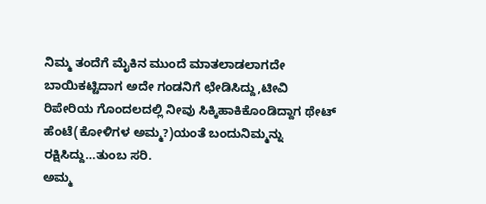ನಿಮ್ಮ ತಂದೆಗೆ ಮೈಕಿನ ಮುಂದೆ ಮಾತಲಾಡಲಾಗದೇ ಬಾಯಿಕಟ್ಟಿದಾಗ ಅದೇ ಗಂಡನಿಗೆ ಛೇಡಿಸಿದ್ದು,ಟೀವಿ ರಿಪೇರಿಯ ಗೊಂದಲದಲ್ಲಿ ನೀವು ಸಿಕ್ಕಿಹಾಕಿಕೊಂಡಿದ್ದಾಗ ಥೇಟ್ ಹೆಂಟೆ(ಕೋಳಿಗಳ ಅಮ್ಮ?)ಯಂತೆ ಬಂದುನಿಮ್ಮನ್ನು ರಕ್ಷಿಸಿದ್ದು…ತುಂಬ ಸರಿ.
ಅಮ್ಮ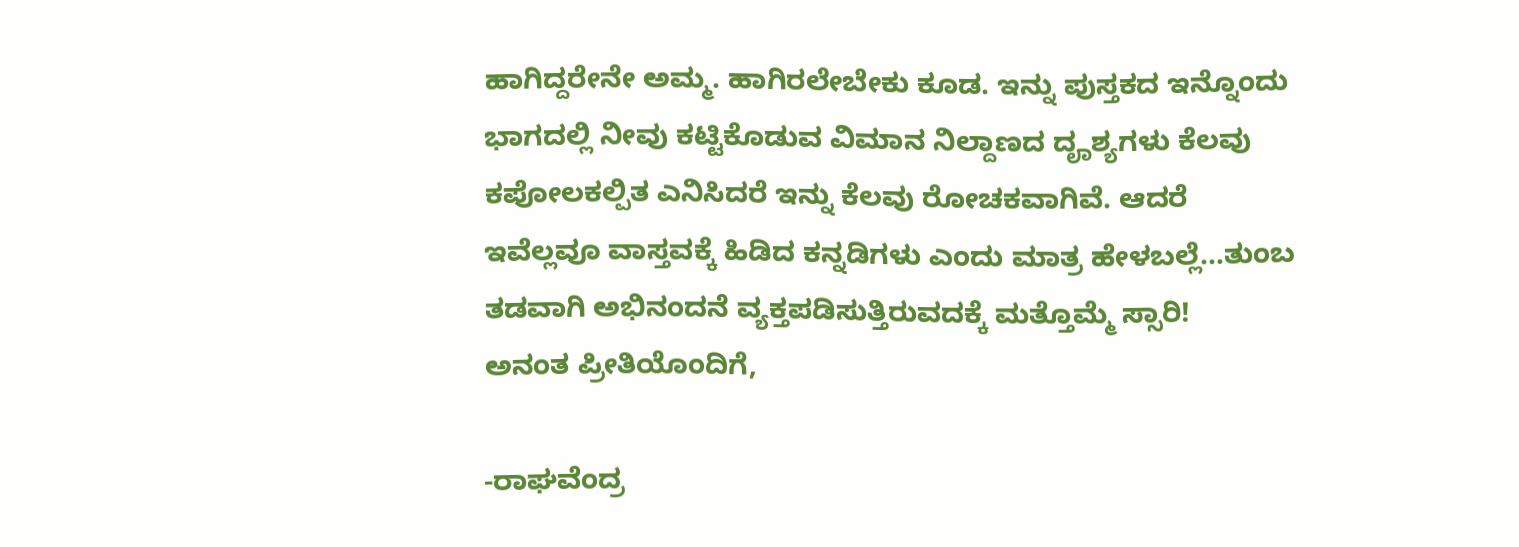ಹಾಗಿದ್ದರೇನೇ ಅಮ್ಮ. ಹಾಗಿರಲೇಬೇಕು ಕೂಡ. ಇನ್ನು ಪುಸ್ತಕದ ಇನ್ನೊಂದು ಭಾಗದಲ್ಲಿ ನೀವು ಕಟ್ಟಿಕೊಡುವ ವಿಮಾನ ನಿಲ್ದಾಣದ ದೄಶ್ಯಗಳು ಕೆಲವು ಕಪೋಲಕಲ್ಪಿತ ಎನಿಸಿದರೆ ಇನ್ನು ಕೆಲವು ರೋಚಕವಾಗಿವೆ. ಆದರೆ ಇವೆಲ್ಲವೂ ವಾಸ್ತವಕ್ಕೆ ಹಿಡಿದ ಕನ್ನಡಿಗಳು ಎಂದು ಮಾತ್ರ ಹೇಳಬಲ್ಲೆ…ತುಂಬ ತಡವಾಗಿ ಅಭಿನಂದನೆ ವ್ಯಕ್ತಪಡಿಸುತ್ತಿರುವದಕ್ಕೆ ಮತ್ತೊಮ್ಮೆ ಸ್ಸಾರಿ!
ಅನಂತ ಪ್ರೀತಿಯೊಂದಿಗೆ,

-ರಾಘವೆಂದ್ರ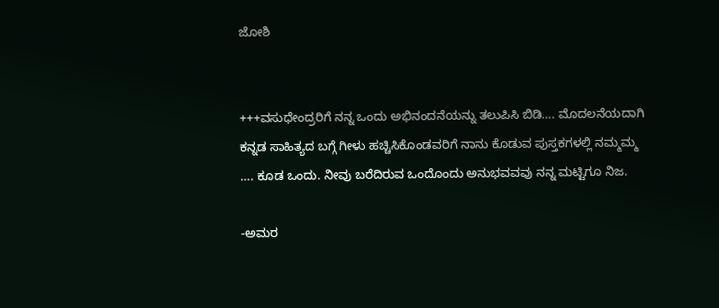ಜೋಶಿ


+++ವಸುಧೇಂದ್ರರಿಗೆ ನನ್ನ ಒಂದು ಅಭಿನಂದನೆಯನ್ನು ತಲುಪಿಸಿ ಬಿಡಿ…. ಮೊದಲನೆಯದಾಗಿ ಕನ್ನಡ ಸಾಹಿತ್ಯದ ಬಗ್ಗೆ ಗೀಳು ಹಚ್ಚಿಸಿಕೊಂಡವರಿಗೆ ನಾನು ಕೊಡುವ ಪುಸ್ತಕಗಳಲ್ಲಿ ನಮ್ಮಮ್ಮ …. ಕೂಡ ಒಂದು. ನೀವು ಬರೆದಿರುವ ಒಂದೊಂದು ಅನುಭವವವು ನನ್ನ ಮಟ್ಟಿಗೂ ನಿಜ.

-ಅಮರ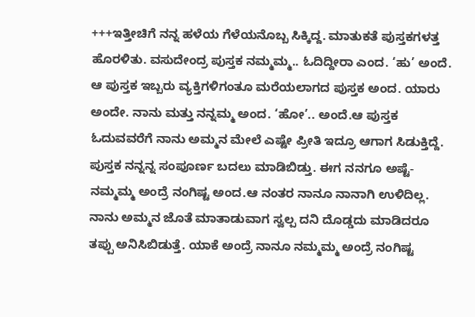+++ಇತ್ತೀಚಿಗೆ ನನ್ನ ಹಳೆಯ ಗೆಳೆಯನೊಬ್ಬ ಸಿಕ್ಕಿದ್ದ. ಮಾತುಕತೆ ಪುಸ್ತಕಗಳತ್ತ ಹೊರಳಿತು. ವಸುದೇಂದ್ರ ಪುಸ್ತಕ ನಮ್ಮಮ್ಮ.. ಓದಿದ್ದೀರಾ ಎಂದ. ‘ಹು’ ಅಂದೆ. ಆ ಪುಸ್ತಕ ಇಬ್ಬರು ವ್ಯಕ್ತಿಗಳಿಗಂತೂ ಮರೆಯಲಾಗದ ಪುಸ್ತಕ ಅಂದ. ಯಾರು ಅಂದೇ. ನಾನು ಮತ್ತು ನನ್ನಮ್ಮ ಅಂದ. ‘ಹೋ’.. ಅಂದೆ.ಆ ಪುಸ್ತಕ ಓದುವವರೆಗೆ ನಾನು ಅಮ್ಮನ ಮೇಲೆ ಎಷ್ಟೇ ಪ್ರೀತಿ ಇದ್ರೂ ಆಗಾಗ ಸಿಡುಕ್ತಿದ್ದೆ. ಪುಸ್ತಕ ನನ್ನನ್ನ ಸಂಪೂರ್ಣ ಬದಲು ಮಾಡಿಬಿಡ್ತು. ಈಗ ನನಗೂ ಅಷ್ಟೆ- ನಮ್ಮಮ್ಮ ಅಂದ್ರೆ ನಂಗಿಷ್ಟ ಅಂದ.ಆ ನಂತರ ನಾನೂ ನಾನಾಗಿ ಉಳಿದಿಲ್ಲ. ನಾನು ಅಮ್ಮನ ಜೊತೆ ಮಾತಾಡುವಾಗ ಸ್ವಲ್ಪ ದನಿ ದೊಡ್ಡದು ಮಾಡಿದರೂ ತಪ್ಪು ಅನಿಸಿಬಿಡುತ್ತೆ. ಯಾಕೆ ಅಂದ್ರೆ ನಾನೂ ನಮ್ಮಮ್ಮ ಅಂದ್ರೆ ನಂಗಿಷ್ಟ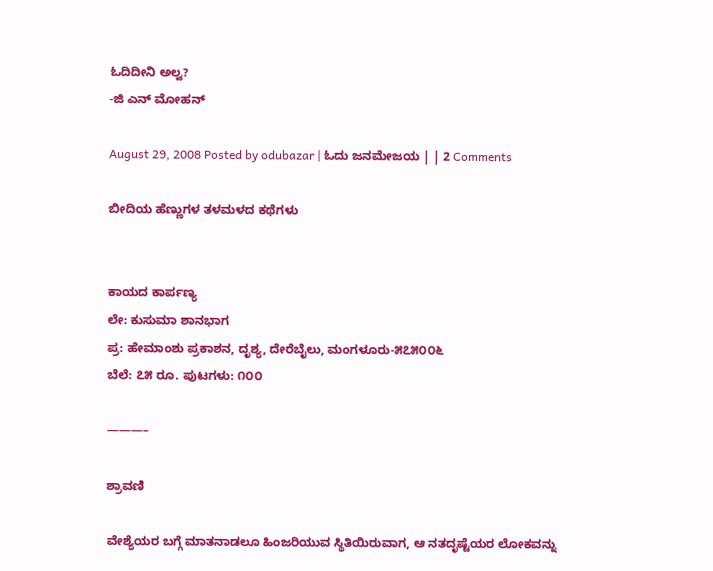ಓದಿದೀನಿ ಅಲ್ವ?
-ಜಿ ಎನ್ ಮೋಹನ್

August 29, 2008 Posted by odubazar | ಓದು ಜನಮೇಜಯ | | 2 Comments

ಬೀದಿಯ ಹೆಣ್ಣುಗಳ ತಳಮಳದ ಕಥೆಗಳು


ಕಾಯದ ಕಾರ್ಪಣ್ಯ
ಲೇ: ಕುಸುಮಾ ಶಾನಭಾಗ
ಪ್ರ: ಹೇಮಾಂಶು ಪ್ರಕಾಶನ, ದೃಶ್ಯ, ದೇರೆಬೈಲು, ಮಂಗಳೂರು-೫೭೫೦೦೬
ಬೆಲೆ: ೭೫ ರೂ. ಪುಟಗಳು: ೧೦೦

———–

ಶ್ರಾವಣಿ

ವೇಶ್ಯೆಯರ ಬಗ್ಗೆ ಮಾತನಾಡಲೂ ಹಿಂಜರಿಯುವ ಸ್ಥಿತಿಯಿರುವಾಗ, ಆ ನತದೃಷ್ಟೆಯರ ಲೋಕವನ್ನು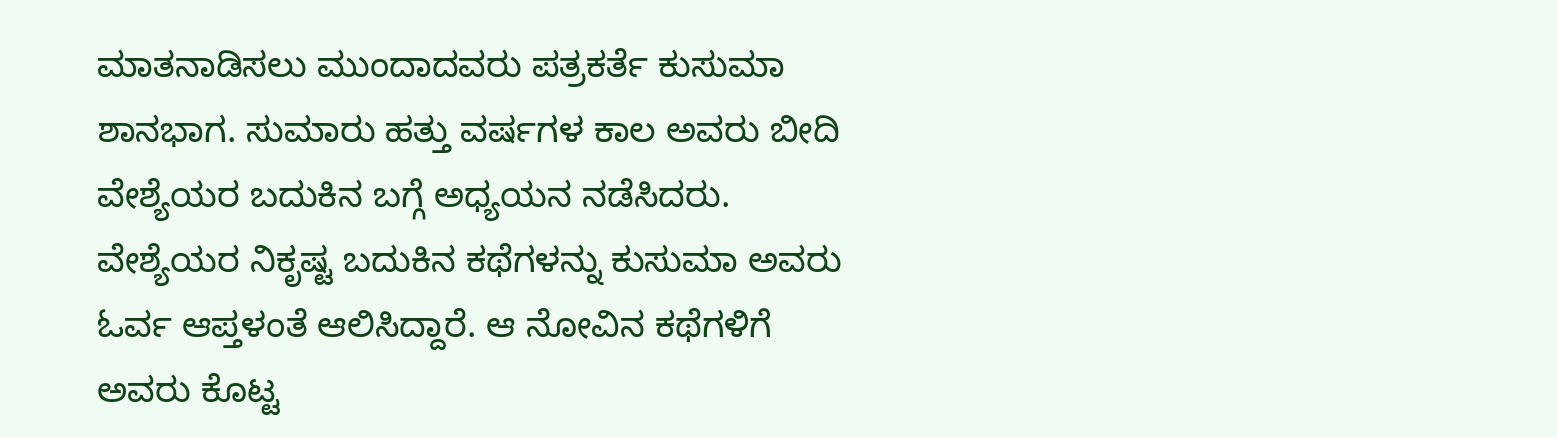ಮಾತನಾಡಿಸಲು ಮುಂದಾದವರು ಪತ್ರಕರ್ತೆ ಕುಸುಮಾ ಶಾನಭಾಗ. ಸುಮಾರು ಹತ್ತು ವರ್ಷಗಳ ಕಾಲ ಅವರು ಬೀದಿ ವೇಶ್ಯೆಯರ ಬದುಕಿನ ಬಗ್ಗೆ ಅಧ್ಯಯನ ನಡೆಸಿದರು. ವೇಶ್ಯೆಯರ ನಿಕೃಷ್ಟ ಬದುಕಿನ ಕಥೆಗಳನ್ನು ಕುಸುಮಾ ಅವರು ಓರ್ವ ಆಪ್ತಳಂತೆ ಆಲಿಸಿದ್ದಾರೆ. ಆ ನೋವಿನ ಕಥೆಗಳಿಗೆ ಅವರು ಕೊಟ್ಟ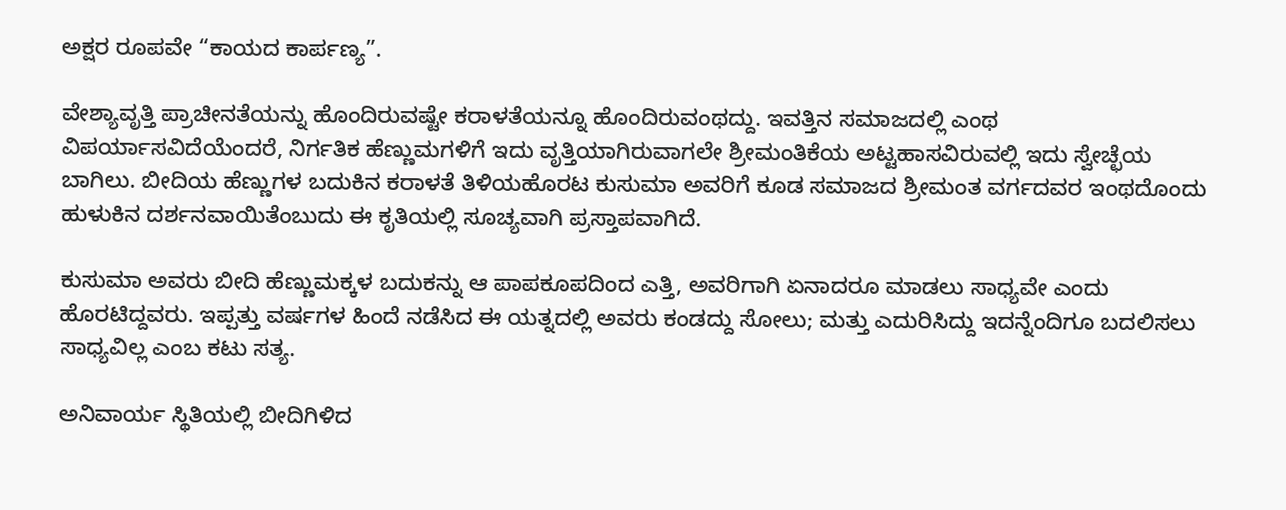ಅಕ್ಷರ ರೂಪವೇ “ಕಾಯದ ಕಾರ್ಪಣ್ಯ”.

ವೇಶ್ಯಾವೃತ್ತಿ ಪ್ರಾಚೀನತೆಯನ್ನು ಹೊಂದಿರುವಷ್ಟೇ ಕರಾಳತೆಯನ್ನೂ ಹೊಂದಿರುವಂಥದ್ದು. ಇವತ್ತಿನ ಸಮಾಜದಲ್ಲಿ ಎಂಥ ವಿಪರ್ಯಾಸವಿದೆಯೆಂದರೆ, ನಿರ್ಗತಿಕ ಹೆಣ್ಣುಮಗಳಿಗೆ ಇದು ವೃತ್ತಿಯಾಗಿರುವಾಗಲೇ ಶ್ರೀಮಂತಿಕೆಯ ಅಟ್ಟಹಾಸವಿರುವಲ್ಲಿ ಇದು ಸ್ವೇಚ್ಛೆಯ ಬಾಗಿಲು. ಬೀದಿಯ ಹೆಣ್ಣುಗಳ ಬದುಕಿನ ಕರಾಳತೆ ತಿಳಿಯಹೊರಟ ಕುಸುಮಾ ಅವರಿಗೆ ಕೂಡ ಸಮಾಜದ ಶ್ರೀಮಂತ ವರ್ಗದವರ ಇಂಥದೊಂದು ಹುಳುಕಿನ ದರ್ಶನವಾಯಿತೆಂಬುದು ಈ ಕೃತಿಯಲ್ಲಿ ಸೂಚ್ಯವಾಗಿ ಪ್ರಸ್ತಾಪವಾಗಿದೆ.

ಕುಸುಮಾ ಅವರು ಬೀದಿ ಹೆಣ್ಣುಮಕ್ಕಳ ಬದುಕನ್ನು ಆ ಪಾಪಕೂಪದಿಂದ ಎತ್ತಿ, ಅವರಿಗಾಗಿ ಏನಾದರೂ ಮಾಡಲು ಸಾಧ್ಯವೇ ಎಂದು ಹೊರಟಿದ್ದವರು. ಇಪ್ಪತ್ತು ವರ್ಷಗಳ ಹಿಂದೆ ನಡೆಸಿದ ಈ ಯತ್ನದಲ್ಲಿ ಅವರು ಕಂಡದ್ದು ಸೋಲು; ಮತ್ತು ಎದುರಿಸಿದ್ದು ಇದನ್ನೆಂದಿಗೂ ಬದಲಿಸಲು ಸಾಧ್ಯವಿಲ್ಲ ಎಂಬ ಕಟು ಸತ್ಯ.

ಅನಿವಾರ್ಯ ಸ್ಥಿತಿಯಲ್ಲಿ ಬೀದಿಗಿಳಿದ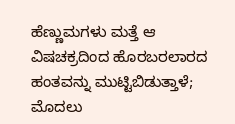ಹೆಣ್ಣುಮಗಳು ಮತ್ತೆ ಆ ವಿಷಚಕ್ರದಿಂದ ಹೊರಬರಲಾರದ ಹಂತವನ್ನು ಮುಟ್ಟಿಬಿಡುತ್ತಾಳೆ; ಮೊದಲು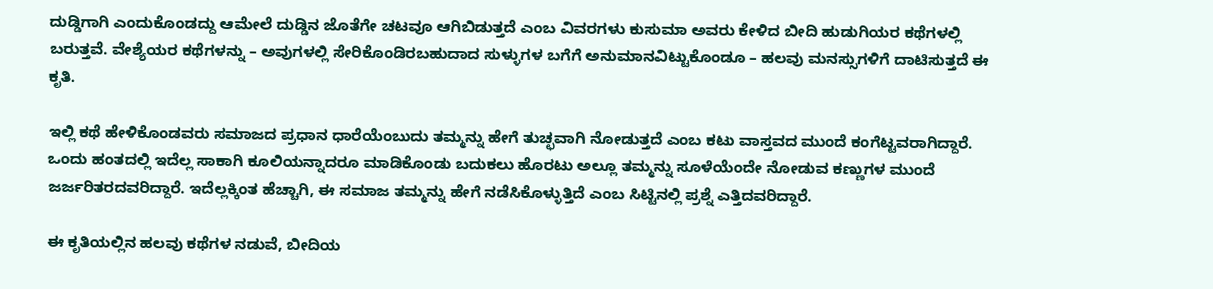ದುಡ್ಡಿಗಾಗಿ ಎಂದುಕೊಂಡದ್ದು ಆಮೇಲೆ ದುಡ್ಡಿನ ಜೊತೆಗೇ ಚಟವೂ ಆಗಿಬಿಡುತ್ತದೆ ಎಂಬ ವಿವರಗಳು ಕುಸುಮಾ ಅವರು ಕೇಳಿದ ಬೀದಿ ಹುಡುಗಿಯರ ಕಥೆಗಳಲ್ಲಿ ಬರುತ್ತವೆ. ವೇಶ್ಯೆಯರ ಕಥೆಗಳನ್ನು – ಅವುಗಳಲ್ಲಿ ಸೇರಿಕೊಂಡಿರಬಹುದಾದ ಸುಳ್ಳುಗಳ ಬಗೆಗೆ ಅನುಮಾನವಿಟ್ಟುಕೊಂಡೂ – ಹಲವು ಮನಸ್ಸುಗಳಿಗೆ ದಾಟಿಸುತ್ತದೆ ಈ ಕೃತಿ.

ಇಲ್ಲಿ ಕಥೆ ಹೇಳಿಕೊಂಡವರು ಸಮಾಜದ ಪ್ರಧಾನ ಧಾರೆಯೆಂಬುದು ತಮ್ಮನ್ನು ಹೇಗೆ ತುಚ್ಛವಾಗಿ ನೋಡುತ್ತದೆ ಎಂಬ ಕಟು ವಾಸ್ತವದ ಮುಂದೆ ಕಂಗೆಟ್ಟವರಾಗಿದ್ದಾರೆ. ಒಂದು ಹಂತದಲ್ಲಿ ಇದೆಲ್ಲ ಸಾಕಾಗಿ ಕೂಲಿಯನ್ನಾದರೂ ಮಾಡಿಕೊಂಡು ಬದುಕಲು ಹೊರಟು ಅಲ್ಲೂ ತಮ್ಮನ್ನು ಸೂಳೆಯೆಂದೇ ನೋಡುವ ಕಣ್ಣುಗಳ ಮುಂದೆ ಜರ್ಜರಿತರದವರಿದ್ದಾರೆ. ಇದೆಲ್ಲಕ್ಕಿಂತ ಹೆಚ್ಚಾಗಿ, ಈ ಸಮಾಜ ತಮ್ಮನ್ನು ಹೇಗೆ ನಡೆಸಿಕೊಳ್ಳುತ್ತಿದೆ ಎಂಬ ಸಿಟ್ಟಿನಲ್ಲಿ ಪ್ರಶ್ನೆ ಎತ್ತಿದವರಿದ್ದಾರೆ.

ಈ ಕೃತಿಯಲ್ಲಿನ ಹಲವು ಕಥೆಗಳ ನಡುವೆ, ಬೀದಿಯ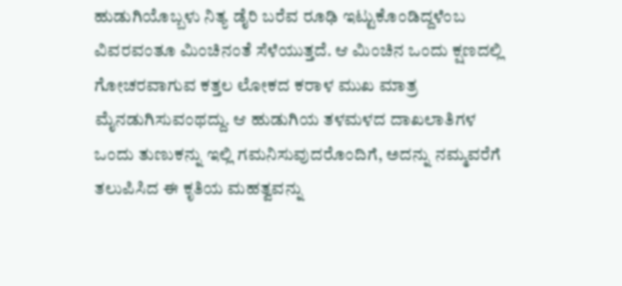ಹುಡುಗಿಯೊಬ್ಬಳು ನಿತ್ಯ ಡೈರಿ ಬರೆವ ರೂಢಿ ಇಟ್ಟುಕೊಂಡಿದ್ದಳೆಂಬ ವಿವರವಂತೂ ಮಿಂಚಿನಂತೆ ಸೆಳೆಯುತ್ತದೆ. ಆ ಮಿಂಚಿನ ಒಂದು ಕ್ಷಣದಲ್ಲಿ ಗೋಚರವಾಗುವ ಕತ್ತಲ ಲೋಕದ ಕರಾಳ ಮುಖ ಮಾತ್ರ ಮೈನಡುಗಿಸುವಂಥದ್ದು. ಆ ಹುಡುಗಿಯ ತಳಮಳದ ದಾಖಲಾತಿಗಳ ಒಂದು ತುಣುಕನ್ನು ಇಲ್ಲಿ ಗಮನಿಸುವುದರೊಂದಿಗೆ, ಅದನ್ನು ನಮ್ಮವರೆಗೆ ತಲುಪಿಸಿದ ಈ ಕೃತಿಯ ಮಹತ್ವವನ್ನು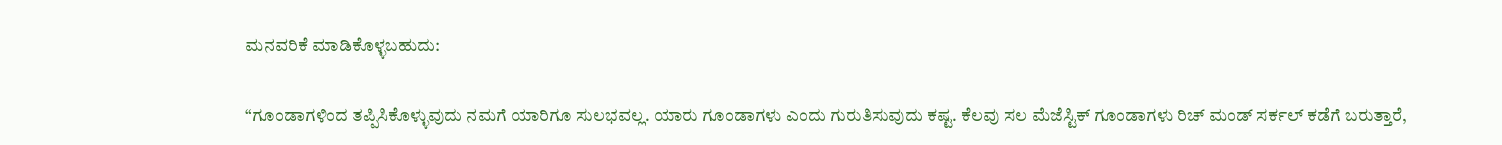ಮನವರಿಕೆ ಮಾಡಿಕೊಳ್ಳಬಹುದು:

“ಗೂಂಡಾಗಳಿಂದ ತಪ್ಪಿಸಿಕೊಳ್ಳುವುದು ನಮಗೆ ಯಾರಿಗೂ ಸುಲಭವಲ್ಲ. ಯಾರು ಗೂಂಡಾಗಳು ಎಂದು ಗುರುತಿಸುವುದು ಕಷ್ಟ. ಕೆಲವು ಸಲ ಮೆಜೆಸ್ಟಿಕ್ ಗೂಂಡಾಗಳು ರಿಚ್ ಮಂಡ್ ಸರ್ಕಲ್ ಕಡೆಗೆ ಬರುತ್ತಾರೆ,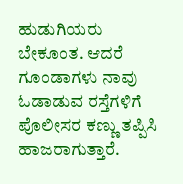ಹುಡುಗಿಯರು ಬೇಕೂಂತ. ಆದರೆ ಗೂಂಡಾಗಳು ನಾವು ಓಡಾಡುವ ರಸ್ತೆಗಳಿಗೆ ಪೊಲೀಸರ ಕಣ್ಣು ತಪ್ಪಿಸಿ ಹಾಜರಾಗುತ್ತಾರೆ.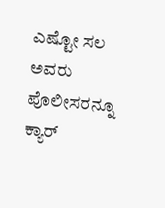ಎಷ್ಟೋ ಸಲ ಅವರು ಪೊಲೀಸರನ್ನೂ ಕ್ಯಾರ್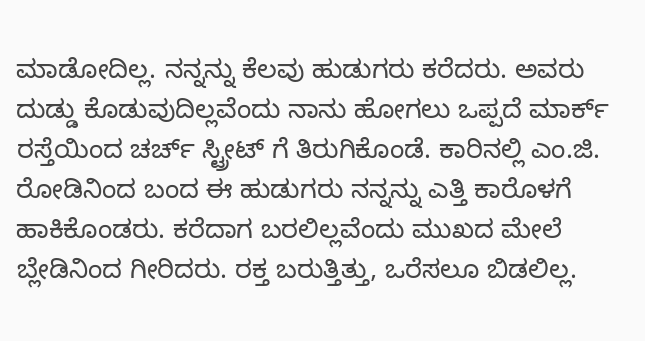ಮಾಡೋದಿಲ್ಲ. ನನ್ನನ್ನು ಕೆಲವು ಹುಡುಗರು ಕರೆದರು. ಅವರು ದುಡ್ಡು ಕೊಡುವುದಿಲ್ಲವೆಂದು ನಾನು ಹೋಗಲು ಒಪ್ಪದೆ ಮಾರ್ಕ್ ರಸ್ತೆಯಿಂದ ಚರ್ಚ್ ಸ್ಟ್ರೀಟ್ ಗೆ ತಿರುಗಿಕೊಂಡೆ. ಕಾರಿನಲ್ಲಿ ಎಂ.ಜಿ. ರೋಡಿನಿಂದ ಬಂದ ಈ ಹುಡುಗರು ನನ್ನನ್ನು ಎತ್ತಿ ಕಾರೊಳಗೆ ಹಾಕಿಕೊಂಡರು. ಕರೆದಾಗ ಬರಲಿಲ್ಲವೆಂದು ಮುಖದ ಮೇಲೆ ಬ್ಲೇಡಿನಿಂದ ಗೀರಿದರು. ರಕ್ತ ಬರುತ್ತಿತ್ತು, ಒರೆಸಲೂ ಬಿಡಲಿಲ್ಲ.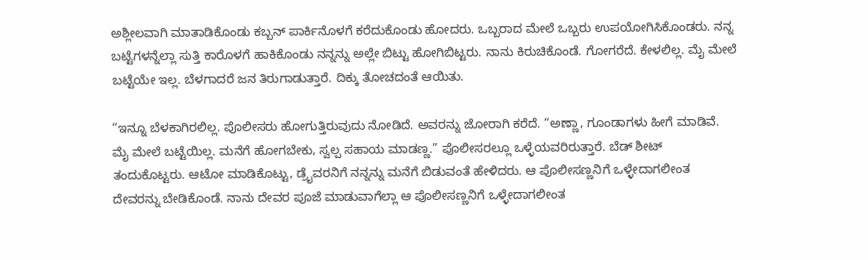ಅಶ್ಲೀಲವಾಗಿ ಮಾತಾಡಿಕೊಂಡು ಕಬ್ಬನ್ ಪಾರ್ಕಿನೊಳಗೆ ಕರೆದುಕೊಂಡು ಹೋದರು. ಒಬ್ಬರಾದ ಮೇಲೆ ಒಬ್ಬರು ಉಪಯೋಗಿಸಿಕೊಂಡರು. ನನ್ನ ಬಟ್ಟೆಗಳನ್ನೆಲ್ಲಾ ಸುತ್ತಿ ಕಾರೊಳಗೆ ಹಾಕಿಕೊಂಡು ನನ್ನನ್ನು ಅಲ್ಲೇ ಬಿಟ್ಟು ಹೋಗಿಬಿಟ್ಟರು. ನಾನು ಕಿರುಚಿಕೊಂಡೆ. ಗೋಗರೆದೆ. ಕೇಳಲಿಲ್ಲ. ಮೈ ಮೇಲೆ ಬಟ್ಟೆಯೇ ಇಲ್ಲ. ಬೆಳಗಾದರೆ ಜನ ತಿರುಗಾಡುತ್ತಾರೆ. ದಿಕ್ಕು ತೋಚದಂತೆ ಆಯಿತು.

“ಇನ್ನೂ ಬೆಳಕಾಗಿರಲಿಲ್ಲ. ಪೊಲೀಸರು ಹೋಗುತ್ತಿರುವುದು ನೋಡಿದೆ. ಅವರನ್ನು ಜೋರಾಗಿ ಕರೆದೆ. “ಅಣ್ಣಾ, ಗೂಂಡಾಗಳು ಹೀಗೆ ಮಾಡಿವೆ. ಮೈ ಮೇಲೆ ಬಟ್ಟೆಯಿಲ್ಲ. ಮನೆಗೆ ಹೋಗಬೇಕು, ಸ್ವಲ್ಪ ಸಹಾಯ ಮಾಡಣ್ಣ.” ಪೊಲೀಸರಲ್ಲೂ ಒಳ್ಳೆಯವರಿರುತ್ತಾರೆ. ಬೆಡ್ ಶೀಟ್ ತಂದುಕೊಟ್ಟರು. ಆಟೋ ಮಾಡಿಕೊಟ್ಟು, ಡ್ರೈವರನಿಗೆ ನನ್ನನ್ನು ಮನೆಗೆ ಬಿಡುವಂತೆ ಹೇಳಿದರು. ಆ ಪೊಲೀಸಣ್ಣನಿಗೆ ಒಳ್ಳೇದಾಗಲೀಂತ ದೇವರನ್ನು ಬೇಡಿಕೊಂಡೆ. ನಾನು ದೇವರ ಪೂಜೆ ಮಾಡುವಾಗೆಲ್ಲಾ ಆ ಪೊಲೀಸಣ್ಣನಿಗೆ ಒಳ್ಳೇದಾಗಲೀಂತ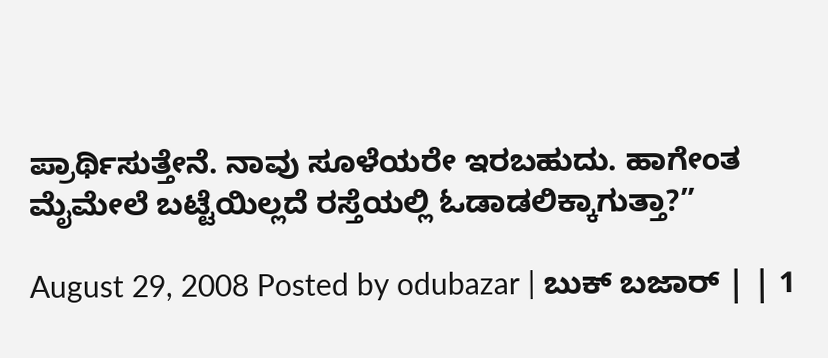ಪ್ರಾರ್ಥಿಸುತ್ತೇನೆ. ನಾವು ಸೂಳೆಯರೇ ಇರಬಹುದು. ಹಾಗೇಂತ ಮೈಮೇಲೆ ಬಟ್ಟೆಯಿಲ್ಲದೆ ರಸ್ತೆಯಲ್ಲಿ ಓಡಾಡಲಿಕ್ಕಾಗುತ್ತಾ?”

August 29, 2008 Posted by odubazar | ಬುಕ್ ಬಜಾರ್ | | 1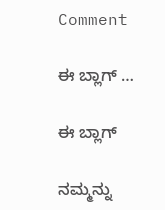Comment

ಈ ಬ್ಲಾಗ್ …

ಈ ಬ್ಲಾಗ್

ನಮ್ಮನ್ನು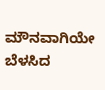ಮೌನವಾಗಿಯೇ ಬೆಳಸಿದ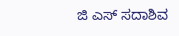ಜಿ ಎಸ್ ಸದಾಶಿವ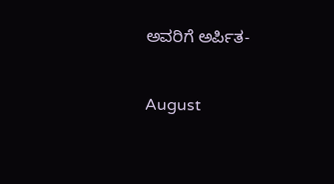ಅವರಿಗೆ ಅರ್ಪಿತ-

August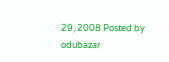29, 2008 Posted by odubazar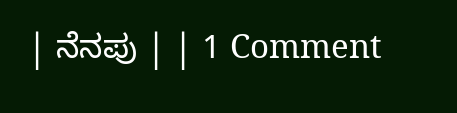| ನೆನಪು | | 1 Comment